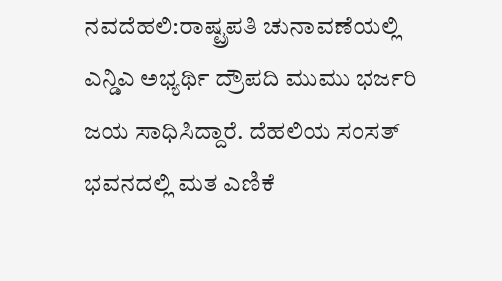ನವದೆಹಲಿ:ರಾಷ್ಟ್ರಪತಿ ಚುನಾವಣೆಯಲ್ಲಿ ಎನ್ಡಿಎ ಅಭ್ಯರ್ಥಿ ದ್ರೌಪದಿ ಮುಮು ಭರ್ಜರಿ ಜಯ ಸಾಧಿಸಿದ್ದಾರೆ. ದೆಹಲಿಯ ಸಂಸತ್ ಭವನದಲ್ಲಿ ಮತ ಎಣಿಕೆ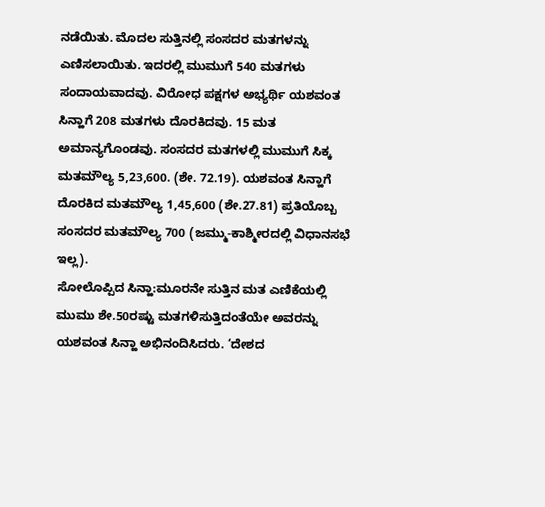ನಡೆಯಿತು. ಮೊದಲ ಸುತ್ತಿನಲ್ಲಿ ಸಂಸದರ ಮತಗಳನ್ನು ಎಣಿಸಲಾಯಿತು. ಇದರಲ್ಲಿ ಮುಮುಗೆ 540 ಮತಗಳು ಸಂದಾಯವಾದವು. ವಿರೋಧ ಪಕ್ಷಗಳ ಅಭ್ಯರ್ಥಿ ಯಶವಂತ ಸಿನ್ಹಾಗೆ 208 ಮತಗಳು ದೊರಕಿದವು. 15 ಮತ ಅಮಾನ್ಯಗೊಂಡವು. ಸಂಸದರ ಮತಗಳಲ್ಲಿ ಮುಮುಗೆ ಸಿಕ್ಕ ಮತಮೌಲ್ಯ 5,23,600. (ಶೇ. 72.19). ಯಶವಂತ ಸಿನ್ಹಾಗೆ ದೊರಕಿದ ಮತಮೌಲ್ಯ 1,45,600 (ಶೇ.27.81) ಪ್ರತಿಯೊಬ್ಬ ಸಂಸದರ ಮತಮೌಲ್ಯ 700 (ಜಮ್ಮು-ಕಾಶ್ಮೀರದಲ್ಲಿ ವಿಧಾನಸಭೆ ಇಲ್ಲ).
ಸೋಲೊಪ್ಪಿದ ಸಿನ್ಹಾ:ಮೂರನೇ ಸುತ್ತಿನ ಮತ ಎಣಿಕೆಯಲ್ಲಿ ಮುಮು ಶೇ.50ರಷ್ಟು ಮತಗಳಿಸುತ್ತಿದಂತೆಯೇ ಅವರನ್ನು ಯಶವಂತ ಸಿನ್ಹಾ ಅಭಿನಂದಿಸಿದರು. ‘ದೇಶದ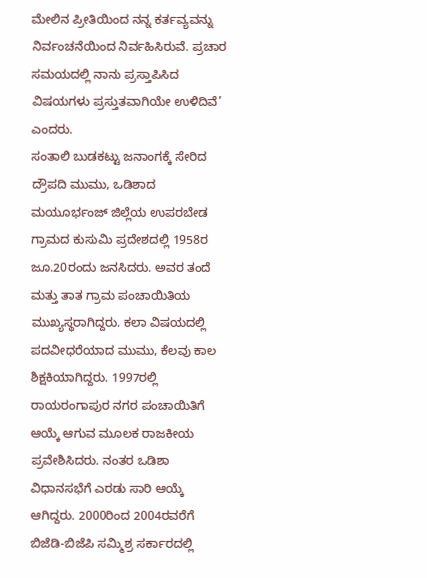ಮೇಲಿನ ಪ್ರೀತಿಯಿಂದ ನನ್ನ ಕರ್ತವ್ಯವನ್ನು ನಿರ್ವಂಚನೆಯಿಂದ ನಿರ್ವಹಿಸಿರುವೆ. ಪ್ರಚಾರ ಸಮಯದಲ್ಲಿ ನಾನು ಪ್ರಸ್ತಾಪಿಸಿದ ವಿಷಯಗಳು ಪ್ರಸ್ತುತವಾಗಿಯೇ ಉಳಿದಿವೆ’ ಎಂದರು.
ಸಂತಾಲಿ ಬುಡಕಟ್ಟು ಜನಾಂಗಕ್ಕೆ ಸೇರಿದ ದ್ರೌಪದಿ ಮುಮು, ಒಡಿಶಾದ ಮಯೂರ್ಭಂಜ್ ಜಿಲ್ಲೆಯ ಉಪರಬೇಡ ಗ್ರಾಮದ ಕುಸುಮಿ ಪ್ರದೇಶದಲ್ಲಿ 1958ರ ಜೂ.20ರಂದು ಜನಸಿದರು. ಅವರ ತಂದೆ ಮತ್ತು ತಾತ ಗ್ರಾಮ ಪಂಚಾಯಿತಿಯ ಮುಖ್ಯಸ್ಥರಾಗಿದ್ದರು. ಕಲಾ ವಿಷಯದಲ್ಲಿ ಪದವೀಧರೆಯಾದ ಮುಮು, ಕೆಲವು ಕಾಲ ಶಿಕ್ಷಕಿಯಾಗಿದ್ದರು. 1997ರಲ್ಲಿ ರಾಯರಂಗಾಪುರ ನಗರ ಪಂಚಾಯಿತಿಗೆ ಆಯ್ಕೆ ಆಗುವ ಮೂಲಕ ರಾಜಕೀಯ ಪ್ರವೇಶಿಸಿದರು. ನಂತರ ಒಡಿಶಾ ವಿಧಾನಸಭೆಗೆ ಎರಡು ಸಾರಿ ಆಯ್ಕೆ ಆಗಿದ್ದರು. 2000ರಿಂದ 2004ರವರೆಗೆ ಬಿಜೆಡಿ-ಬಿಜೆಪಿ ಸಮ್ಮಿಶ್ರ ಸರ್ಕಾರದಲ್ಲಿ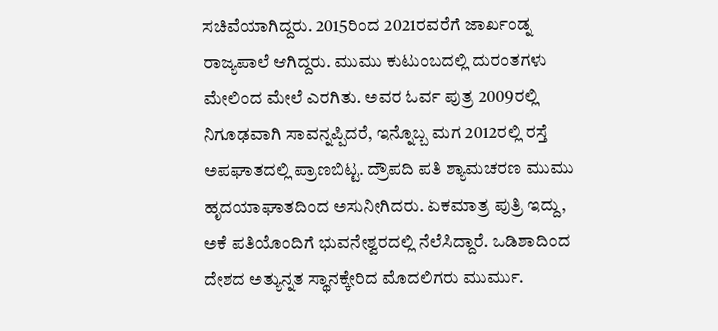ಸಚಿವೆಯಾಗಿದ್ದರು. 2015ರಿಂದ 2021ರವರೆಗೆ ಜಾರ್ಖಂಡ್ನ ರಾಜ್ಯಪಾಲೆ ಆಗಿದ್ದರು. ಮುಮು ಕುಟುಂಬದಲ್ಲಿ ದುರಂತಗಳು ಮೇಲಿಂದ ಮೇಲೆ ಎರಗಿತು. ಅವರ ಓರ್ವ ಪುತ್ರ 2009ರಲ್ಲಿ ನಿಗೂಢವಾಗಿ ಸಾವನ್ನಪ್ಪಿದರೆ, ಇನ್ನೊಬ್ಬ ಮಗ 2012ರಲ್ಲಿ ರಸ್ತೆ ಅಪಘಾತದಲ್ಲಿ ಪ್ರಾಣಬಿಟ್ಟ. ದ್ರೌಪದಿ ಪತಿ ಶ್ಯಾಮಚರಣ ಮುಮು ಹೃದಯಾಘಾತದಿಂದ ಅಸುನೀಗಿದರು. ಏಕಮಾತ್ರ ಪುತ್ರಿ ಇದ್ದು, ಅಕೆ ಪತಿಯೊಂದಿಗೆ ಭುವನೇಶ್ವರದಲ್ಲಿ ನೆಲೆಸಿದ್ದಾರೆ. ಒಡಿಶಾದಿಂದ ದೇಶದ ಅತ್ಯುನ್ನತ ಸ್ಥಾನಕ್ಕೇರಿದ ಮೊದಲಿಗರು ಮುರ್ಮು.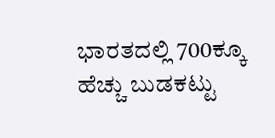ಭಾರತದಲ್ಲಿ 700ಕ್ಕೂ ಹೆಚ್ಚು ಬುಡಕಟ್ಟು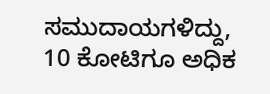ಸಮುದಾಯಗಳಿದ್ದು, 10 ಕೋಟಿಗೂ ಅಧಿಕ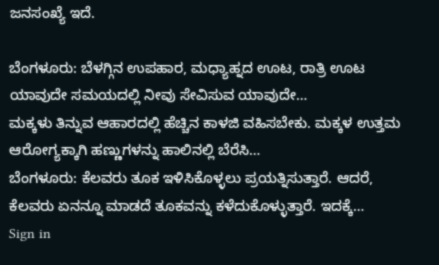ಜನಸಂಖ್ಯೆ ಇದೆ.

ಬೆಂಗಳೂರು: ಬೆಳಗ್ಗಿನ ಉಪಹಾರ, ಮಧ್ಯಾಹ್ನದ ಊಟ, ರಾತ್ರಿ ಊಟ ಯಾವುದೇ ಸಮಯದಲ್ಲಿ ನೀವು ಸೇವಿಸುವ ಯಾವುದೇ…
ಮಕ್ಕಳು ತಿನ್ನುವ ಆಹಾರದಲ್ಲಿ ಹೆಚ್ಚಿನ ಕಾಳಜಿ ವಹಿಸಬೇಕು. ಮಕ್ಕಳ ಉತ್ತಮ ಆರೋಗ್ಯಕ್ಕಾಗಿ ಹಣ್ಣುಗಳನ್ನು ಹಾಲಿನಲ್ಲಿ ಬೆರೆಸಿ…
ಬೆಂಗಳೂರು: ಕೆಲವರು ತೂಕ ಇಳಿಸಿಕೊಳ್ಳಲು ಪ್ರಯತ್ನಿಸುತ್ತಾರೆ. ಆದರೆ, ಕೆಲವರು ಏನನ್ನೂ ಮಾಡದೆ ತೂಕವನ್ನು ಕಳೆದುಕೊಳ್ಳುತ್ತಾರೆ. ಇದಕ್ಕೆ…
Sign in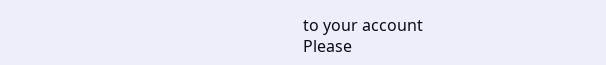to your account
Please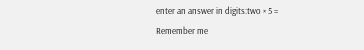enter an answer in digits:two × 5 =
Remember me